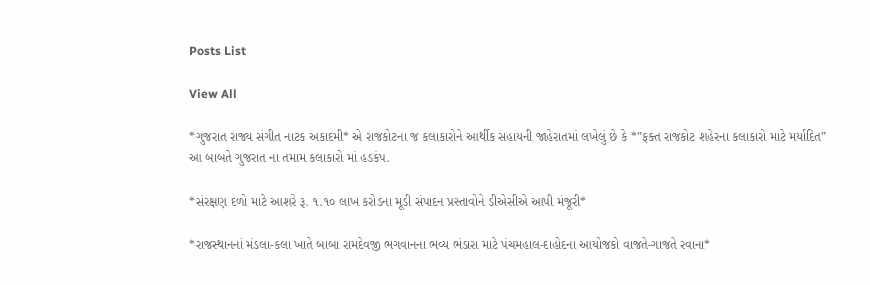Posts List

View All

*ગુજરાત રાજ્ય સંગીત નાટક અકાદમી* એ રાજકોટના જ કલાકારોને આર્થીક સહાયની જાહેરાતમાં લખેલું છે કે *”ફક્ત રાજકોટ શહેરના કલાકારો માટે મર્યાદિત” આ બાબતે ગુજરાત ના તમામ કલાકારો માં હડકંપ.

*સંરક્ષણ દળો માટે આશરે રૂ. ૧.૧૦ લાખ કરોડના મૂડી સંપાદન પ્રસ્તાવોને ડીએસીએ આપી મંજૂરી*

*રાજસ્થાનનાં મંડલા-કલા ખાતે બાબા રામદેવજી ભગવાનના ભવ્ય ભંડારા માટે પંચમહાલ-દાહોદના આયોજકો વાજતે-ગાજતે રવાના*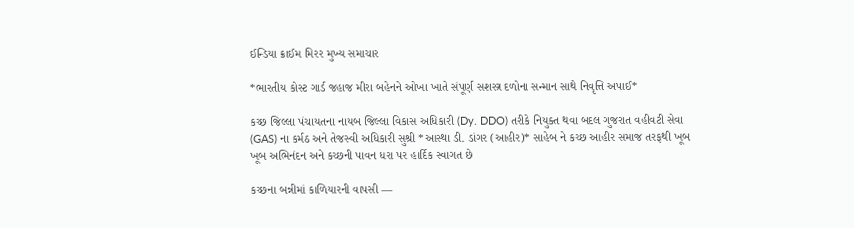ઈન્ડિયા ક્રાઈમ મિરર મુખ્ય સમાચાર

*ભારતીય કોસ્ટ ગાર્ડ જહાજ મીરા બહેનને ઓખા ખાતે સંપૂર્ણ સશસ્ત્ર દળોના સન્માન સાથે નિવૃત્તિ અપાઈ*

કચ્છ જિલ્લા પંચાયતના નાયબ જિલ્લા વિકાસ અધિકારી (Dy. DDO) તરીકે નિયુક્ત થવા બદલ ગુજરાત વહીવટી સેવા (GAS) ના કર્મઠ અને તેજસ્વી અધિકારી સુશ્રી *આસ્થા ડી. ડાંગર (આહીર)* સાહેબ ને કચ્છ આહીર સમાજ તરફથી ખૂબ ખૂબ અભિનંદન અને કચ્છની પાવન ધરા પર હાર્દિક સ્વાગત છે

કચ્છના બન્નીમાં કાળિયારની વાપસી —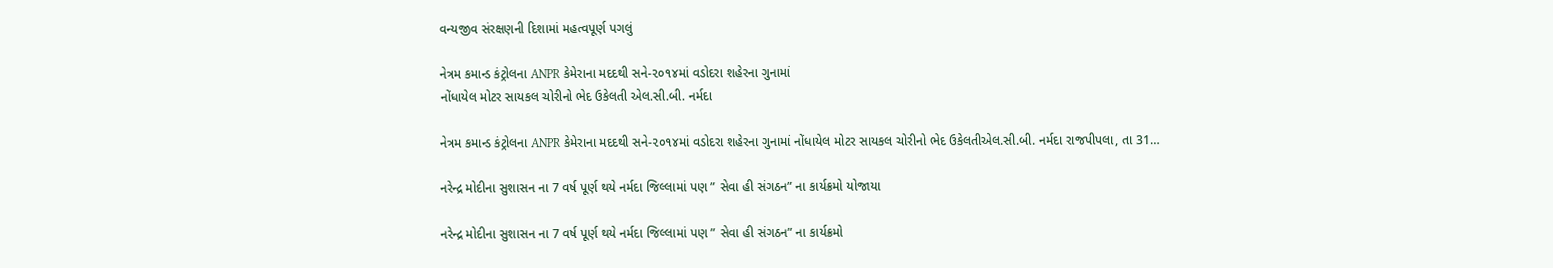વન્યજીવ સંરક્ષણની દિશામાં મહત્વપૂર્ણ પગલું

નેત્રમ કમાન્ડ કંટ્રોલના ANPR કેમેરાના મદદથી સને-૨૦૧૪માં વડોદરા શહેરના ગુનામાં
નોંધાયેલ મોટર સાયકલ ચોરીનો ભેદ ઉકેલતી એલ.સી.બી. નર્મદા

નેત્રમ કમાન્ડ કંટ્રોલના ANPR કેમેરાના મદદથી સને-૨૦૧૪માં વડોદરા શહેરના ગુનામાં નોંધાયેલ મોટર સાયકલ ચોરીનો ભેદ ઉકેલતીએલ.સી.બી. નર્મદા રાજપીપલા, તા 31…

નરેન્દ્ર મોદીના સુશાસન ના 7 વર્ષ પૂર્ણ થયે નર્મદા જિલ્લામાં પણ ” સેવા હી સંગઠન” ના કાર્યક્રમો યોજાયા

નરેન્દ્ર મોદીના સુશાસન ના 7 વર્ષ પૂર્ણ થયે નર્મદા જિલ્લામાં પણ ” સેવા હી સંગઠન” ના કાર્યક્રમો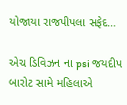યોજાયા રાજપીપલા સફેદ…

એચ ડિવિઝન ના psi જયદીપ બારોટ સામે મહિલાએ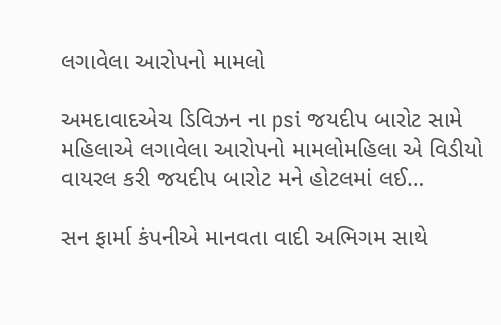લગાવેલા આરોપનો મામલો

અમદાવાદએચ ડિવિઝન ના psi જયદીપ બારોટ સામે મહિલાએ લગાવેલા આરોપનો મામલોમહિલા એ વિડીયો વાયરલ કરી જયદીપ બારોટ મને હોટલમાં લઈ…

સન ફાર્મા કંપનીએ માનવતા વાદી અભિગમ સાથે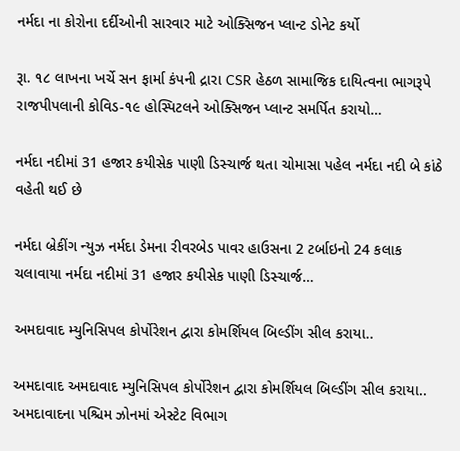નર્મદા ના કોરોના દર્દીઓની સારવાર માટે ઓક્સિજન પ્લાન્ટ ડોનેટ કર્યો

રૂા. ૧૮ લાખના ખર્ચે સન ફાર્મા કંપની દ્રારા CSR હેઠળ સામાજિક દાયિત્વના ભાગરૂપે રાજપીપલાની કોવિડ-૧૯ હોસ્પિટલને ઓક્સિજન પ્લાન્ટ સમર્પિત કરાયો…

નર્મદા નદીમાં 31 હજાર કયીસેક પાણી ડિસ્ચાર્જ થતા ચોમાસા પહેલ નર્મદા નદી બે કાંઠે વહેતી થઈ છે

નર્મદા બ્રેકીંગ ન્યુઝ નર્મદા ડેમના રીવરબેડ પાવર હાઉસના 2 ટર્બાઇનો 24 કલાક ચલાવાયા નર્મદા નદીમાં 31 હજાર કયીસેક પાણી ડિસ્ચાર્જ…

અમદાવાદ મ્યુનિસિપલ કોર્પોરેશન દ્વારા કોમર્શિયલ બિલ્ડીંગ સીલ કરાયા..

અમદાવાદ અમદાવાદ મ્યુનિસિપલ કોર્પોરેશન દ્વારા કોમર્શિયલ બિલ્ડીંગ સીલ કરાયા.. અમદાવાદના પશ્ચિમ ઝોનમાં એસ્ટેટ વિભાગ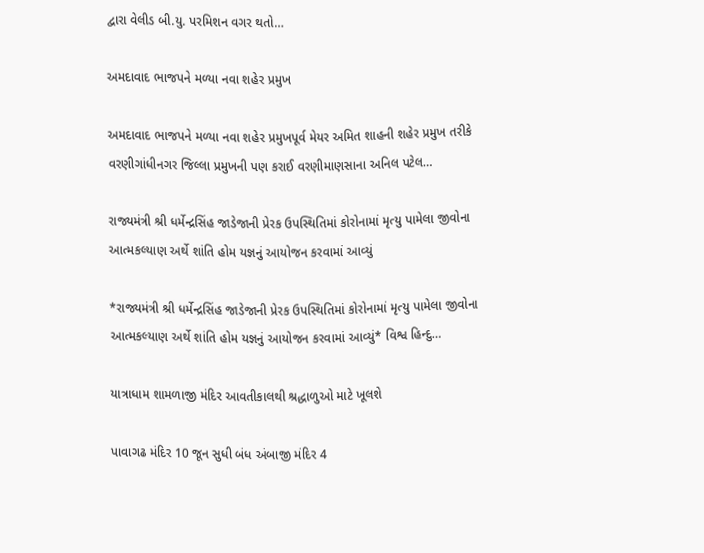દ્વારા વેલીડ બી.યુ. પરમિશન વગર થતો…

અમદાવાદ ભાજપને મળ્યા નવા શહેર પ્રમુખ

અમદાવાદ ભાજપને મળ્યા નવા શહેર પ્રમુખપૂર્વ મેયર અમિત શાહની શહેર પ્રમુખ તરીકે વરણીગાંધીનગર જિલ્લા પ્રમુખની પણ કરાઈ વરણીમાણસાના અનિલ પટેલ…

રાજ્યમંત્રી શ્રી ધર્મેન્દ્રસિંહ જાડેજાની પ્રેરક ઉપસ્થિતિમાં કોરોનામાં મૃત્યુ પામેલા જીવોના આત્મકલ્યાણ અર્થે શાંતિ હોમ યજ્ઞનું આયોજન કરવામાં આવ્યું

*રાજ્યમંત્રી શ્રી ધર્મેન્દ્રસિંહ જાડેજાની પ્રેરક ઉપસ્થિતિમાં કોરોનામાં મૃત્યુ પામેલા જીવોના આત્મકલ્યાણ અર્થે શાંતિ હોમ યજ્ઞનું આયોજન કરવામાં આવ્યું* વિશ્વ હિન્દુ…

યાત્રાધામ શામળાજી મંદિર આવતીકાલથી શ્રદ્ધાળુઓ માટે ખૂલશે

પાવાગઢ મંદિર 10 જૂન સુધી બંધ અંબાજી મંદિર 4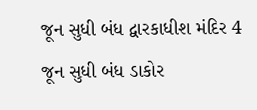જૂન સુધી બંધ દ્વારકાધીશ મંદિર 4 જૂન સુધી બંધ ડાકોર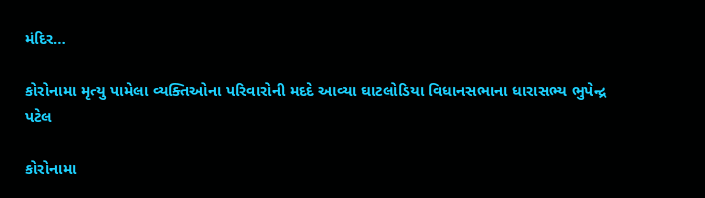મંદિર…

કોરોનામા મૃત્યુ પામેલા વ્યક્તિઓના પરિવારોની મદદે આવ્યા ઘાટલોડિયા વિધાનસભાના ધારાસભ્ય ભુપેન્દ્ર પટેલ

કોરોનામા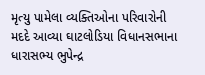મૃત્યુ પામેલા વ્યક્તિઓના પરિવારોની મદદે આવ્યા ઘાટલોડિયા વિધાનસભાના ધારાસભ્ય ભુપેન્દ્ર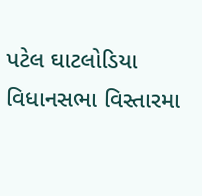પટેલ ઘાટલોડિયા વિધાનસભા વિસ્તારમા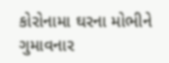કોરોનામા ઘરના મોભીને ગુમાવનાર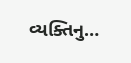વ્યક્તિનુ…